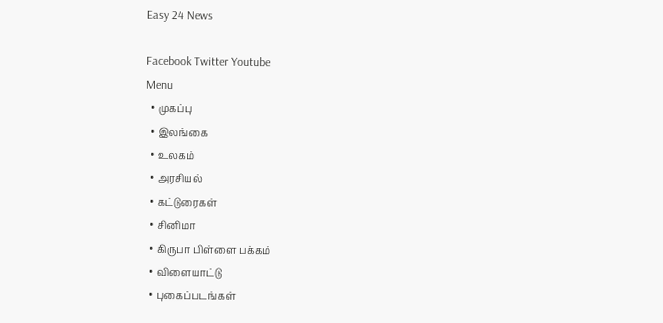Easy 24 News

Facebook Twitter Youtube
Menu
  • முகப்பு
  • இலங்கை
  • உலகம்
  • அரசியல்
  • கட்டுரைகள்
  • சினிமா
  • கிருபா பிள்ளை பக்கம்
  • விளையாட்டு
  • புகைப்படங்கள்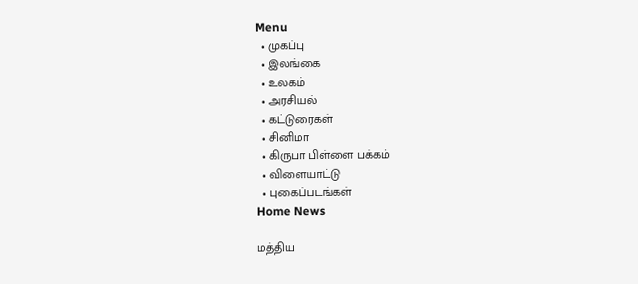Menu
  • முகப்பு
  • இலங்கை
  • உலகம்
  • அரசியல்
  • கட்டுரைகள்
  • சினிமா
  • கிருபா பிள்ளை பக்கம்
  • விளையாட்டு
  • புகைப்படங்கள்
Home News

மத்திய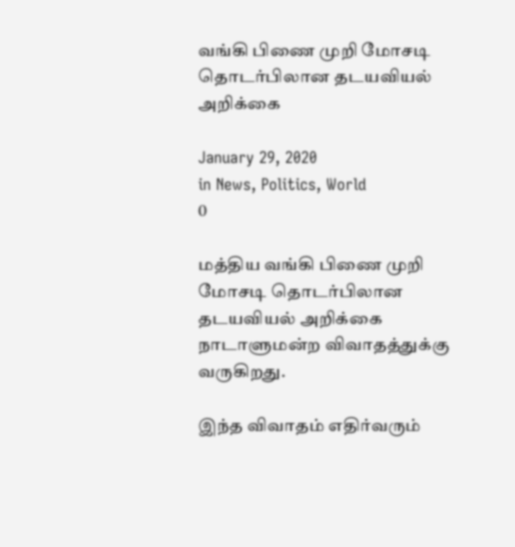வங்கி பிணை முறி மோசடி தொடர்பிலான தடயவியல் அறிக்கை

January 29, 2020
in News, Politics, World
0

மத்திய வங்கி பிணை முறி மோசடி தொடர்பிலான தடயவியல் அறிக்கை நாடாளுமன்ற விவாதத்துக்கு வருகிறது.

இந்த விவாதம் எதிர்வரும்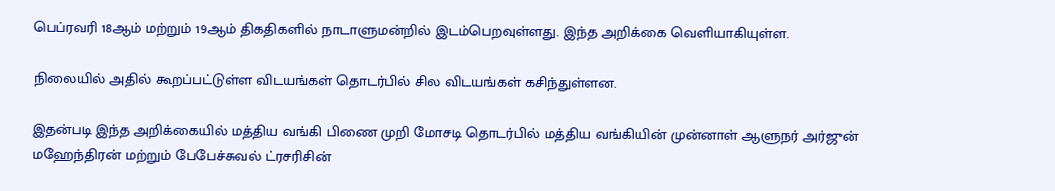பெப்ரவரி 18ஆம் மற்றும் 19ஆம் திகதிகளில் நாடாளுமன்றில் இடம்பெறவுள்ளது. இந்த அறிக்கை வெளியாகியுள்ள.

நிலையில் அதில் கூறப்பட்டுள்ள விடயங்கள் தொடர்பில் சில விடயங்கள் கசிந்துள்ளன.

இதன்படி இந்த அறிக்கையில் மத்திய வங்கி பிணை முறி மோசடி தொடர்பில் மத்திய வங்கியின் முன்னாள் ஆளுநர் அர்ஜுன் மஹேந்திரன் மற்றும் பேபேச்சுவல் ட்ரசரிசின்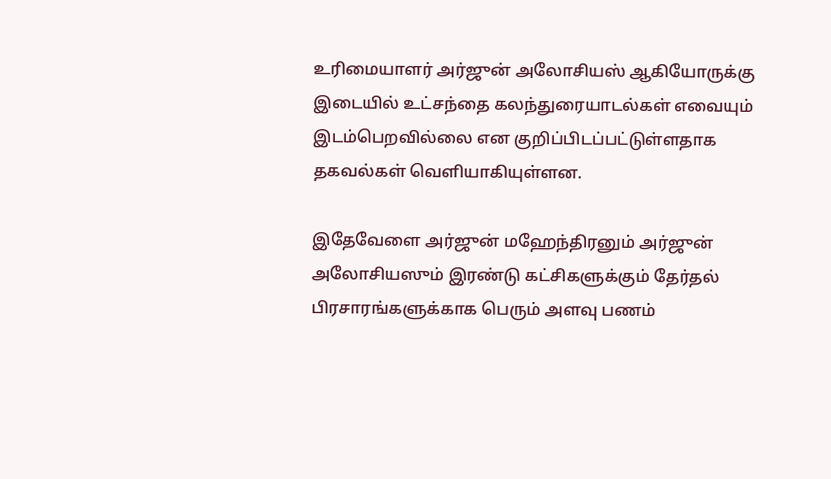உரிமையாளர் அர்ஜுன் அலோசியஸ் ஆகியோருக்கு இடையில் உட்சந்தை கலந்துரையாடல்கள் எவையும் இடம்பெறவில்லை என குறிப்பிடப்பட்டுள்ளதாக தகவல்கள் வெளியாகியுள்ளன.

இதேவேளை அர்ஜுன் மஹேந்திரனும் அர்ஜுன் அலோசியஸும் இரண்டு கட்சிகளுக்கும் தேர்தல் பிரசாரங்களுக்காக பெரும் அளவு பணம்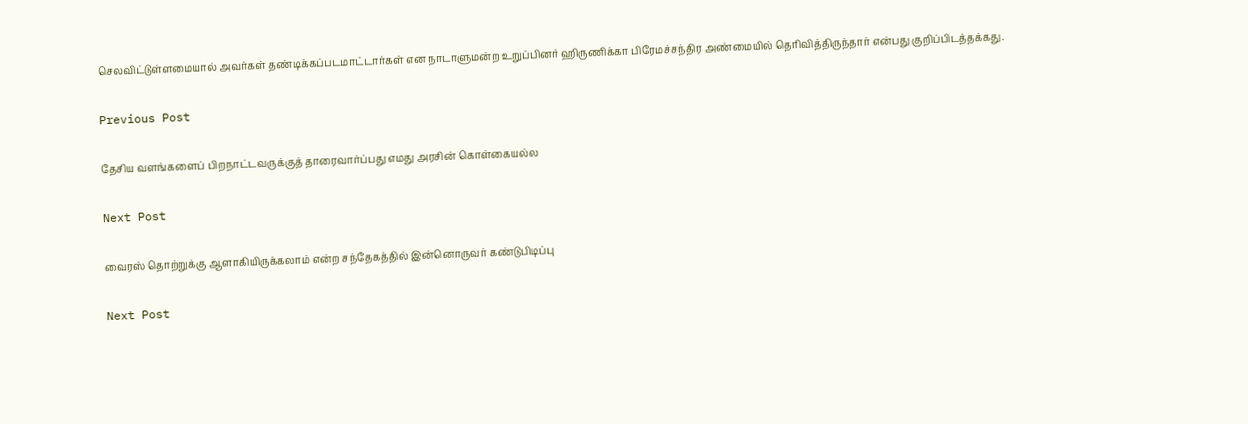செலவிட்டுள்ளமையால் அவர்கள் தண்டிக்கப்படமாட்டார்கள் என நாடாளுமன்ற உறுப்பினர் ஹிருணிக்கா பிரேமச்சந்திர அண்மையில் தெரிவித்திருந்தார் என்பது குறிப்பிடத்தக்கது.

Previous Post

தேசிய வளங்களைப் பிறநாட்டவருக்குத் தாரைவார்ப்பது எமது அரசின் கொள்கையல்ல

Next Post

வைரஸ் தொற்றுக்கு ஆளாகியிருக்கலாம் என்ற சந்தேகத்தில் இன்னொருவர் கண்டுபிடிப்பு

Next Post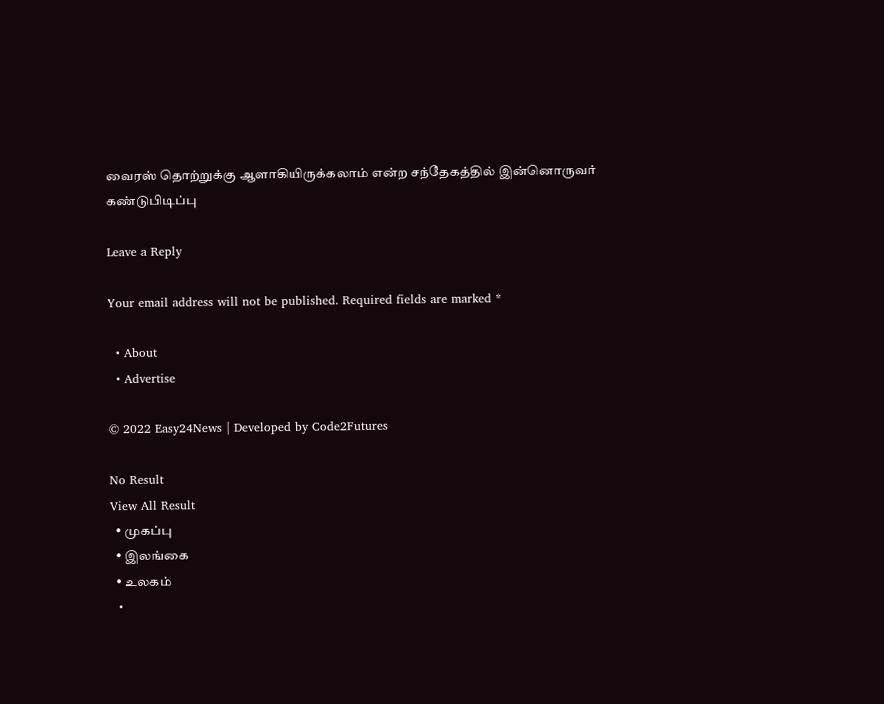வைரஸ் தொற்றுக்கு ஆளாகியிருக்கலாம் என்ற சந்தேகத்தில் இன்னொருவர் கண்டுபிடிப்பு

Leave a Reply

Your email address will not be published. Required fields are marked *

  • About
  • Advertise

© 2022 Easy24News | Developed by Code2Futures

No Result
View All Result
  • முகப்பு
  • இலங்கை
  • உலகம்
  •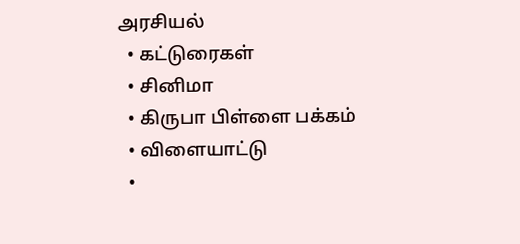அரசியல்
  • கட்டுரைகள்
  • சினிமா
  • கிருபா பிள்ளை பக்கம்
  • விளையாட்டு
  •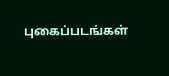புகைப்படங்கள்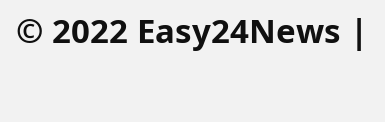© 2022 Easy24News |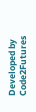Developed by Code2Futures